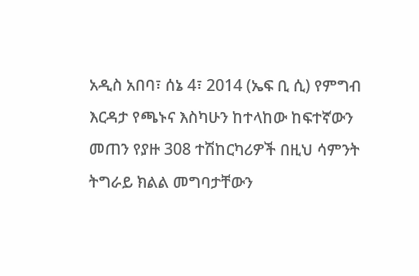አዲስ አበባ፣ ሰኔ 4፣ 2014 (ኤፍ ቢ ሲ) የምግብ እርዳታ የጫኑና እስካሁን ከተላከው ከፍተኛውን መጠን የያዙ 308 ተሽከርካሪዎች በዚህ ሳምንት ትግራይ ክልል መግባታቸውን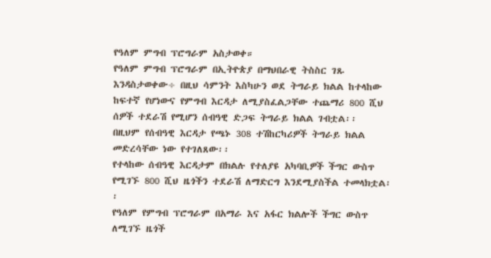የዓለም ምግብ ፕሮግራም አስታወቀ።
የዓለም ምግብ ፕሮግራም በኢትዮጵያ በማህበራዊ ትስስር ገጹ እንዳስታወቀው÷ በዚህ ሳምንት እስካሁን ወደ ትግራይ ክልል ከተላከው ከፍተኛ የሆነውና የምግብ እርዳታ ለሚያስፈልጋቸው ተጨማሪ 800 ሺህ ሰዎች ተደራሽ የሚሆን ሰብዓዊ ድጋፍ ትግራይ ክልል ገብቷል፡፡
በዚህም የሰብዓዊ እርዳታ የጫኑ 308 ተሽከርካሪዎች ትግራይ ክልል መድረሳቸው ነው የተገለጸው፡፡
የተላከው ሰብዓዊ እርዳታም በክልሉ የተለያዩ አካባቢዎች ችግር ውስጥ የሚገኙ 800 ሺህ ዜጎችን ተደራሽ ለማድርግ እንደሚያስችል ተመላክቷል፡፡
የዓለም የምግብ ፕሮግራም በአማራ እና አፋር ክልሎች ችግር ውስጥ ለሚገኙ ዜጎች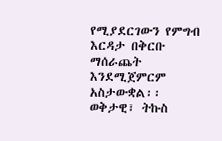የሚያደርገውን የምግብ እርዳታ በቅርቡ ማሰራጨት እንደሚጀምርም አስታውቋል፡፡
ወቅታዊ፣ ትኩስ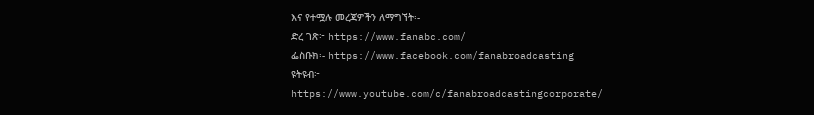እና የተሟሉ መረጃዎችን ለማግኘት፡-
ድረ ገጽ፦ https://www.fanabc.com/
ፌስቡክ፡- https://www.facebook.com/fanabroadcasting
ዩትዩብ፦ https://www.youtube.com/c/fanabroadcastingcorporate/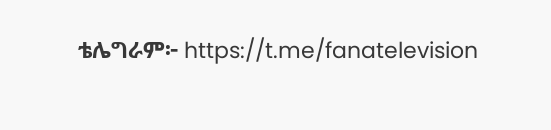ቴሌግራም፦ https://t.me/fanatelevision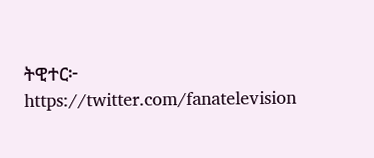ትዊተር፦ https://twitter.com/fanatelevision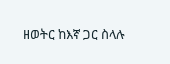ዘወትር ከእኛ ጋር ስላሉ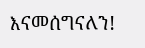እናመሰግናለን!